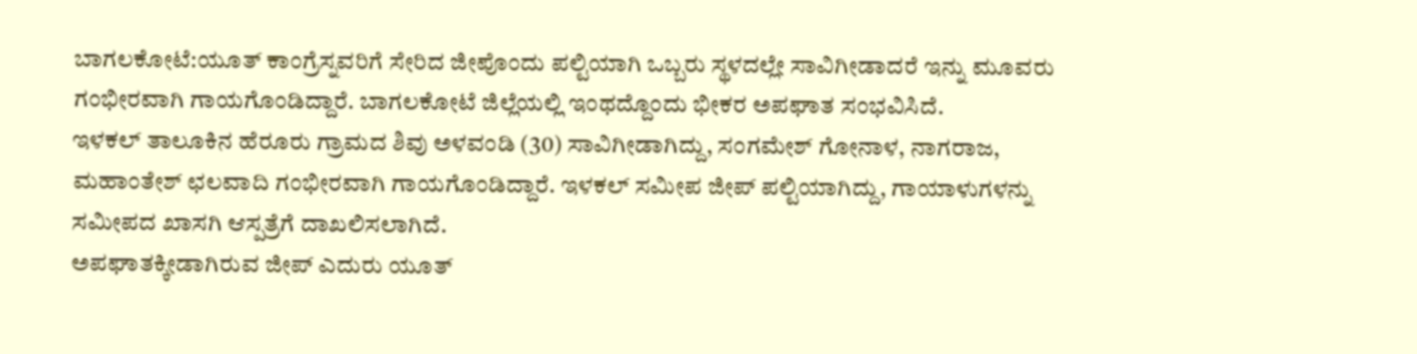ಬಾಗಲಕೋಟೆ:ಯೂತ್ ಕಾಂಗ್ರೆಸ್ನವರಿಗೆ ಸೇರಿದ ಜೀಪೊಂದು ಪಲ್ಟಿಯಾಗಿ ಒಬ್ಬರು ಸ್ಥಳದಲ್ಲೇ ಸಾವಿಗೀಡಾದರೆ ಇನ್ನು ಮೂವರು ಗಂಭೀರವಾಗಿ ಗಾಯಗೊಂಡಿದ್ದಾರೆ. ಬಾಗಲಕೋಟೆ ಜಿಲ್ಲೆಯಲ್ಲಿ ಇಂಥದ್ದೊಂದು ಭೀಕರ ಅಪಘಾತ ಸಂಭವಿಸಿದೆ.
ಇಳಕಲ್ ತಾಲೂಕಿನ ಹೆರೂರು ಗ್ರಾಮದ ಶಿವು ಅಳವಂಡಿ (30) ಸಾವಿಗೀಡಾಗಿದ್ದು, ಸಂಗಮೇಶ್ ಗೋನಾಳ, ನಾಗರಾಜ, ಮಹಾಂತೇಶ್ ಛಲವಾದಿ ಗಂಭೀರವಾಗಿ ಗಾಯಗೊಂಡಿದ್ದಾರೆ. ಇಳಕಲ್ ಸಮೀಪ ಜೀಪ್ ಪಲ್ಟಿಯಾಗಿದ್ದು, ಗಾಯಾಳುಗಳನ್ನು ಸಮೀಪದ ಖಾಸಗಿ ಆಸ್ಪತ್ರೆಗೆ ದಾಖಲಿಸಲಾಗಿದೆ.
ಅಪಘಾತಕ್ಕೀಡಾಗಿರುವ ಜೀಪ್ ಎದುರು ಯೂತ್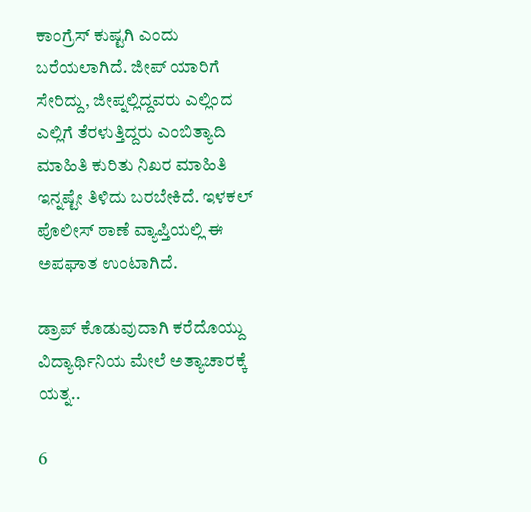ಕಾಂಗ್ರೆಸ್ ಕುಷ್ಟಗಿ ಎಂದು ಬರೆಯಲಾಗಿದೆ. ಜೀಪ್ ಯಾರಿಗೆ ಸೇರಿದ್ದು, ಜೀಪ್ನಲ್ಲಿದ್ದವರು ಎಲ್ಲಿಂದ ಎಲ್ಲಿಗೆ ತೆರಳುತ್ತಿದ್ದರು ಎಂಬಿತ್ಯಾದಿ ಮಾಹಿತಿ ಕುರಿತು ನಿಖರ ಮಾಹಿತಿ ಇನ್ನಷ್ಟೇ ತಿಳಿದು ಬರಬೇಕಿದೆ. ಇಳಕಲ್ ಪೊಲೀಸ್ ಠಾಣೆ ವ್ಯಾಪ್ತಿಯಲ್ಲಿ ಈ ಅಪಘಾತ ಉಂಟಾಗಿದೆ.

ಡ್ರಾಪ್ ಕೊಡುವುದಾಗಿ ಕರೆದೊಯ್ದು ವಿದ್ಯಾರ್ಥಿನಿಯ ಮೇಲೆ ಅತ್ಯಾಚಾರಕ್ಕೆ ಯತ್ನ..

6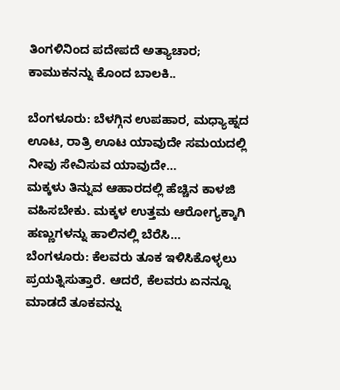ತಿಂಗಳಿನಿಂದ ಪದೇಪದೆ ಅತ್ಯಾಚಾರ; ಕಾಮುಕನನ್ನು ಕೊಂದ ಬಾಲಕಿ..

ಬೆಂಗಳೂರು: ಬೆಳಗ್ಗಿನ ಉಪಹಾರ, ಮಧ್ಯಾಹ್ನದ ಊಟ, ರಾತ್ರಿ ಊಟ ಯಾವುದೇ ಸಮಯದಲ್ಲಿ ನೀವು ಸೇವಿಸುವ ಯಾವುದೇ…
ಮಕ್ಕಳು ತಿನ್ನುವ ಆಹಾರದಲ್ಲಿ ಹೆಚ್ಚಿನ ಕಾಳಜಿ ವಹಿಸಬೇಕು. ಮಕ್ಕಳ ಉತ್ತಮ ಆರೋಗ್ಯಕ್ಕಾಗಿ ಹಣ್ಣುಗಳನ್ನು ಹಾಲಿನಲ್ಲಿ ಬೆರೆಸಿ…
ಬೆಂಗಳೂರು: ಕೆಲವರು ತೂಕ ಇಳಿಸಿಕೊಳ್ಳಲು ಪ್ರಯತ್ನಿಸುತ್ತಾರೆ. ಆದರೆ, ಕೆಲವರು ಏನನ್ನೂ ಮಾಡದೆ ತೂಕವನ್ನು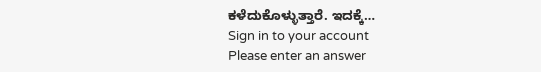ಕಳೆದುಕೊಳ್ಳುತ್ತಾರೆ. ಇದಕ್ಕೆ…
Sign in to your account
Please enter an answer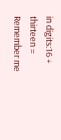in digits:16 + thirteen =
Remember me